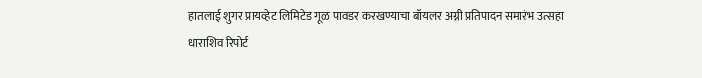हातलाई शुगर प्रायव्हेट लिमिटेड गूळ पावडर करखण्याचा बॉयलर अग्नी प्रतिपादन समारंभ उत्सहा
धाराशिव रिपोर्ट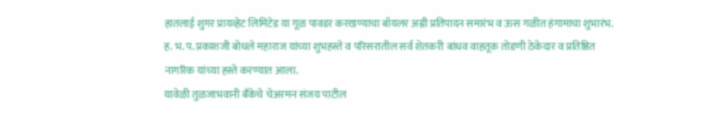हातलाई शुगर प्रायव्हेट लिमिटेड या गूळ पावडर करखण्याचा बॉयलर अग्नी प्रतिपादन समारंभ व ऊस गळीत हंगामाचा शुभारंभ. ह. भ. प. प्रकाशजी बोधले महाराज यांच्या शुभहस्ते व परिसरातील सर्व शेतकरी बांधव वाहतूक तोडणी ठेकेदार व प्रतिष्ठित नागरिक यांच्या हस्ते करण्यात आला.
यावेळी तुळजाभवानी बँकेचे चेअरमन संजय पाटील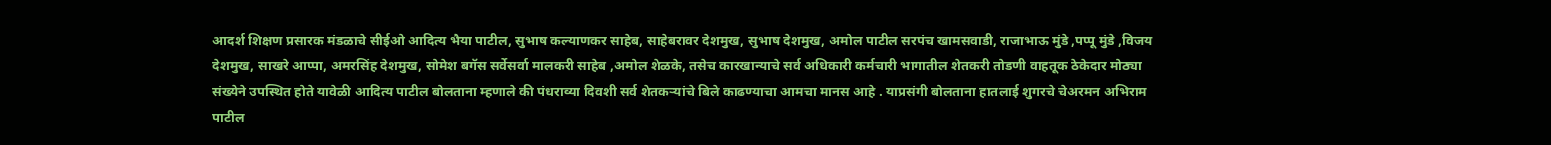आदर्श शिक्षण प्रसारक मंडळाचे सीईओ आदित्य भैया पाटील, सुभाष कल्याणकर साहेब, साहेबरावर देशमुख, सुभाष देशमुख, अमोल पाटील सरपंच खामसवाडी, राजाभाऊ मुंडे ,पप्पू मुंडे ,विजय देशमुख, साखरे आप्पा, अमरसिंह देशमुख, सोमेश बगॅस सर्वेसर्वा मालकरी साहेब ,अमोल शेळके, तसेच कारखान्याचे सर्व अधिकारी कर्मचारी भागातील शेतकरी तोडणी वाहतूक ठेकेदार मोठ्या संख्येने उपस्थित होते यावेळी आदित्य पाटील बोलताना म्हणाले की पंधराव्या दिवशी सर्व शेतकऱ्यांचे बिले काढण्याचा आमचा मानस आहे . याप्रसंगी बोलताना हातलाई शुगरचे चेअरमन अभिराम पाटील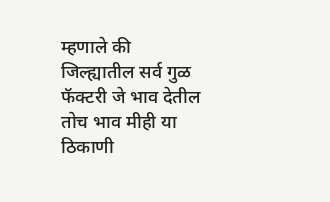म्हणाले की जिल्ह्यातील सर्व गुळ फॅक्टरी जे भाव देतील तोच भाव मीही या ठिकाणी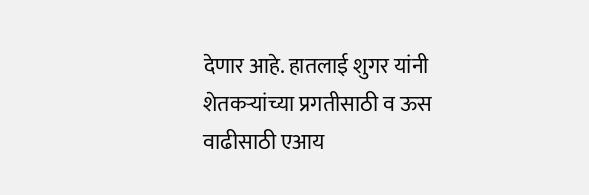देणार आहे. हातलाई शुगर यांनी शेतकऱ्यांच्या प्रगतीसाठी व ऊस वाढीसाठी एआय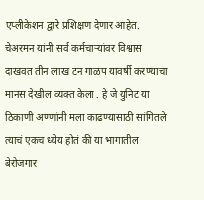एप्लीकेशन द्वारे प्रशिक्षण देणार आहेत. चेअरमन यांनी सर्व कर्मचाऱ्यांवर विश्वास दाखवत तीन लाख टन गाळप यावर्षी करण्याचा मानस देखील व्यक्त केला . हे जे युनिट या ठिकाणी अण्णांनी मला काढण्यासाठी सांगितले त्याचं एकच ध्येय होतं की या भागातील बेरोजगार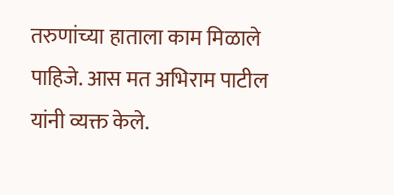तरुणांच्या हाताला काम मिळाले पाहिजे. आस मत अभिराम पाटील यांनी व्यक्त केले.